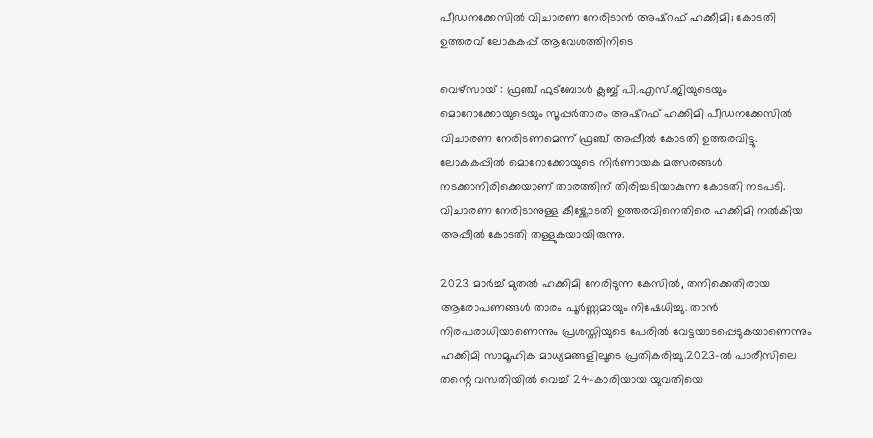പീഡനക്കേസിൽ വിചാരണ നേരിടാൻ അഷ്റഫ് ഹക്കീമി; കോടതി ഉത്തരവ് ലോകകപ്പ് ആവേശത്തിനിടെ

വെഴ്സായ് : ഫ്രഞ്ച് ഫുട്ബോൾ ക്ലബ്ബ് പി.എസ്.ജിയുടെയും മൊറോക്കോയുടെയും സൂപ്പർതാരം അഷ്റഫ് ഹക്കിമി പീഡനക്കേസിൽ വിചാരണ നേരിടണമെന്ന് ഫ്രഞ്ച് അപ്പീൽ കോടതി ഉത്തരവിട്ടു. ലോകകപ്പിൽ മൊറോക്കോയുടെ നിർണായക മത്സരങ്ങൾ നടക്കാനിരിക്കെയാണ് താരത്തിന് തിരിച്ചടിയാകുന്ന കോടതി നടപടി. വിചാരണ നേരിടാനുള്ള കീഴ്ക്കോടതി ഉത്തരവിനെതിരെ ഹക്കിമി നൽകിയ അപ്പീൽ കോടതി തള്ളുകയായിരുന്നു.

2023 മാർച്ച് മുതൽ ഹക്കിമി നേരിടുന്ന കേസിൽ, തനിക്കെതിരായ ആരോപണങ്ങൾ താരം പൂർണ്ണമായും നിഷേധിച്ചു. താൻ നിരപരാധിയാണെന്നും പ്രശസ്തിയുടെ പേരിൽ വേട്ടയാടപ്പെടുകയാണെന്നും ഹക്കിമി സാമൂഹിക മാധ്യമങ്ങളിലൂടെ പ്രതികരിച്ചു.2023-ൽ പാരീസിലെ തന്റെ വസതിയിൽ വെച്ച് 24-കാരിയായ യുവതിയെ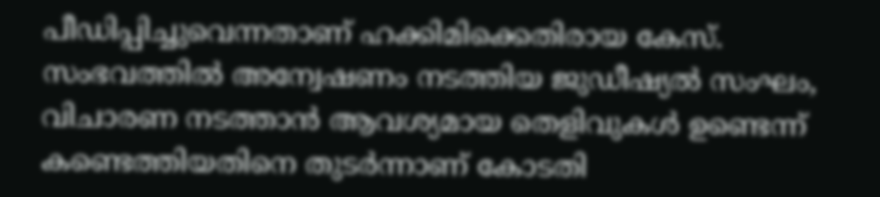പീഡിപ്പിച്ചുവെന്നതാണ് ഹക്കിമിക്കെതിരായ കേസ്. സംഭവത്തിൽ അന്വേഷണം നടത്തിയ ജുഡീഷ്യൽ സംഘം, വിചാരണ നടത്താൻ ആവശ്യമായ തെളിവുകൾ ഉണ്ടെന്ന് കണ്ടെത്തിയതിനെ തുടർന്നാണ് കോടതി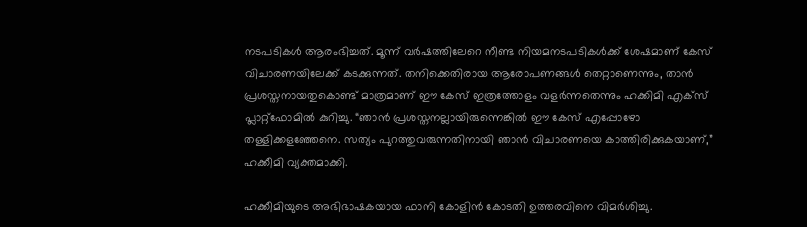നടപടികൾ ആരംഭിച്ചത്. മൂന്ന് വർഷത്തിലേറെ നീണ്ട നിയമനടപടികൾക്ക് ശേഷമാണ് കേസ് വിചാരണയിലേക്ക് കടക്കുന്നത്. തനിക്കെതിരായ ആരോപണങ്ങൾ തെറ്റാണെന്നും, താൻ പ്രശസ്തനായതുകൊണ്ട് മാത്രമാണ് ഈ കേസ് ഇത്രത്തോളം വളർന്നതെന്നും ഹക്കിമി എക്സ് പ്ലാറ്റ്‌ഫോമിൽ കുറിച്ചു. “ഞാൻ പ്രശസ്തനല്ലായിരുന്നെങ്കിൽ ഈ കേസ് എപ്പോഴോ തള്ളിക്കളഞ്ഞേനെ. സത്യം പുറത്തുവരുന്നതിനായി ഞാൻ വിചാരണയെ കാത്തിരിക്കുകയാണ്,” ഹക്കീമി വ്യക്തമാക്കി.

ഹക്കീമിയുടെ അഭിഭാഷകയായ ഫാനി കോളിൻ കോടതി ഉത്തരവിനെ വിമർശിച്ചു.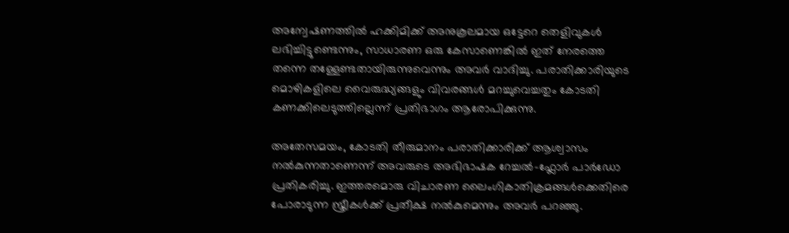അന്വേഷണത്തിൽ ഹക്കിമിക്ക് അനുകൂലമായ ഒട്ടേറെ തെളിവുകൾ ലഭിച്ചിട്ടുണ്ടെന്നും, സാധാരണ ഒരു കേസാണെങ്കിൽ ഇത് നേരത്തെ തന്നെ തള്ളേണ്ടതായിരുന്നുവെന്നും അവർ വാദിച്ചു. പരാതിക്കാരിയുടെ മൊഴികളിലെ വൈരുദ്ധ്യങ്ങളും വിവരങ്ങൾ മറച്ചുവെച്ചതും കോടതി കണക്കിലെടുത്തില്ലെന്ന് പ്രതിഭാഗം ആരോപിക്കുന്നു.

അതേസമയം, കോടതി തീരുമാനം പരാതിക്കാരിക്ക് ആശ്വാസം നൽകുന്നതാണെന്ന് അവരുടെ അഭിഭാഷക റേച്ചൽ-ഫ്ലോർ പാർഡോ പ്രതികരിച്ചു. ഇത്തരമൊരു വിചാരണ ലൈംഗികാതിക്രമങ്ങൾക്കെതിരെ പോരാടുന്ന സ്ത്രീകൾക്ക് പ്രതീക്ഷ നൽകുമെന്നും അവർ പറഞ്ഞു.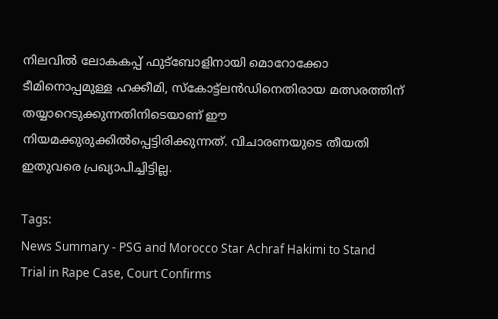നിലവിൽ ലോകകപ്പ് ഫുട്ബോളിനായി മൊറോക്കോ ടീമിനൊപ്പമുള്ള ഹക്കീമി, സ്കോട്ട്ലൻഡിനെതിരായ മത്സരത്തിന് തയ്യാറെടുക്കുന്നതിനിടെയാണ് ഈ നിയമക്കുരുക്കിൽപ്പെട്ടിരിക്കുന്നത്. വിചാരണയുടെ തീയതി ഇതുവരെ പ്രഖ്യാപിച്ചിട്ടില്ല.

Tags:
News Summary - PSG and Morocco Star Achraf Hakimi to Stand Trial in Rape Case, Court Confirms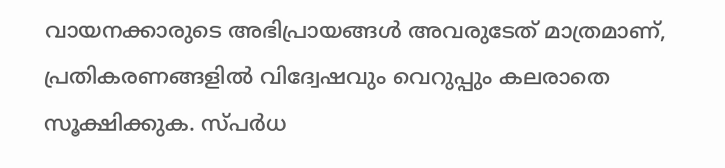വായനക്കാരുടെ അഭിപ്രായങ്ങള്‍ അവരുടേത് മാത്രമാണ്, പ്രതികരണങ്ങളിൽ വിദ്വേഷവും വെറുപ്പും കലരാതെ സൂക്ഷിക്കുക. സ്പർധ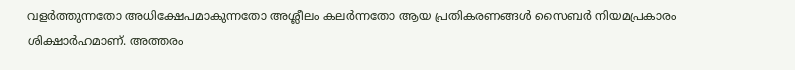വളർത്തുന്നതോ അധിക്ഷേപമാകുന്നതോ അശ്ലീലം കലർന്നതോ ആയ പ്രതികരണങ്ങൾ സൈബർ നിയമപ്രകാരം ശിക്ഷാർഹമാണ്. അത്തരം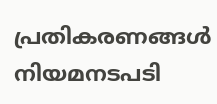പ്രതികരണങ്ങൾ നിയമനടപടി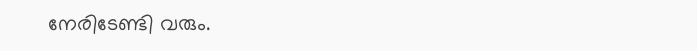നേരിടേണ്ടി വരും.